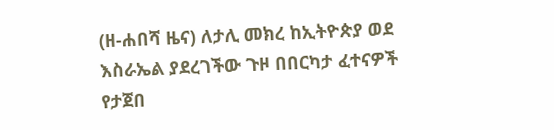(ዘ-ሐበሻ ዜና) ለታሊ መክረ ከኢትዮጵያ ወደ እስራኤል ያደረገችው ጉዞ በበርካታ ፈተናዎች የታጀበ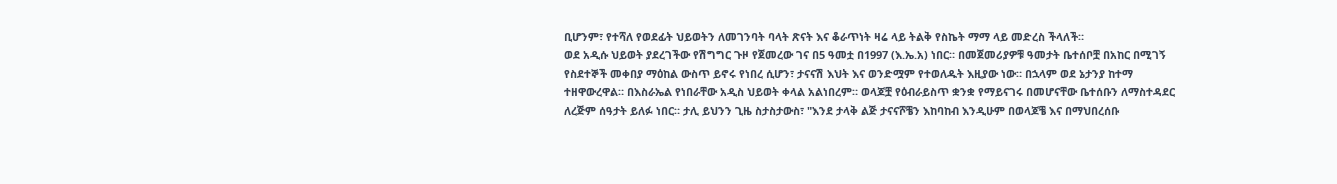ቢሆንም፣ የተሻለ የወደፊት ህይወትን ለመገንባት ባላት ጽናት እና ቆራጥነት ዛሬ ላይ ትልቅ የስኬት ማማ ላይ መድረስ ችላለች።
ወደ አዲሱ ህይወት ያደረገችው የሽግግር ጉዞ የጀመረው ገና በ5 ዓመቷ በ1997 (እ.ኤ.አ) ነበር። በመጀመሪያዎቹ ዓመታት ቤተሰቦቿ በአከር በሚገኝ የስደተኞች መቀበያ ማዕከል ውስጥ ይኖሩ የነበረ ሲሆን፣ ታናናሽ እህት እና ወንድሟም የተወለዱት እዚያው ነው። በኋላም ወደ ኔታንያ ከተማ ተዘዋውረዋል። በእስራኤል የነበራቸው አዲስ ህይወት ቀላል አልነበረም። ወላጆቿ የዕብራይስጥ ቋንቋ የማይናገሩ በመሆናቸው ቤተሰቡን ለማስተዳደር ለረጅም ሰዓታት ይለፉ ነበር። ታሊ ይህንን ጊዜ ስታስታውስ፣ "እንደ ታላቅ ልጅ ታናናሾቼን እከባከብ እንዲሁም በወላጆቼ እና በማህበረሰቡ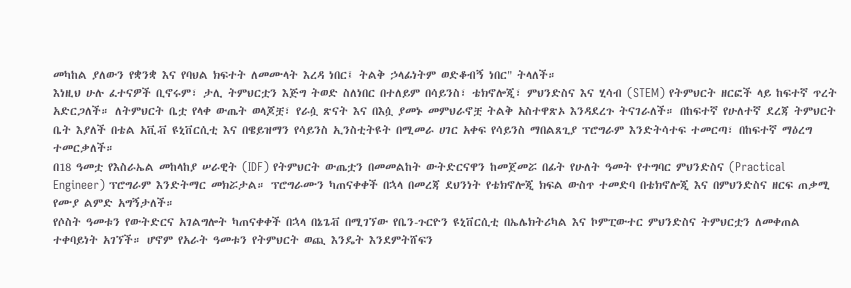መካከል ያለውን የቋንቋ እና የባህል ክፍተት ለመሙላት እረዳ ነበር፤ ትልቅ ኃላፊነትም ወድቆብኝ ነበር" ትላለች።
እነዚህ ሁሉ ፈተናዎች ቢኖሩም፣ ታሊ ትምህርቷን እጅግ ትወድ ስለነበር በተለይም በሳይንስ፣ ቴክኖሎጂ፣ ምህንድስና እና ሂሳብ (STEM) የትምህርት ዘርፎች ላይ ከፍተኛ ጥረት አድርጋለች። ለትምህርት ቤቷ የላቀ ውጤት ወላጆቿ፣ የራሷ ጽናት እና በእሷ ያመኑ መምህራኖቿ ትልቅ አስተዋጽኦ እንዳደረጉ ትናገራለች። በከፍተኛ የሁለተኛ ደረጃ ትምህርት ቤት እያለች በቴል አቪቭ ዩኒቨርሲቲ እና በዌይዝማን የሳይንስ ኢንስቲትዩት በሚመራ ሀገር አቀፍ የሳይንስ ማበልጸጊያ ፕሮግራም እንድትሳተፍ ተመርጣ፣ በከፍተኛ ማዕረግ ተመርቃለች።
በ18 ዓመቷ የእስራኤል መከላከያ ሠራዊት (IDF) የትምህርት ውጤቷን በመመልከት ውትድርናዋን ከመጀመሯ በፊት የሁለት ዓመት የተግባር ምህንድስና (Practical Engineer) ፕሮግራም እንድትማር መክሯታል። ፕሮግራሙን ካጠናቀቀች በኋላ በመረጃ ደህንነት የቴክኖሎጂ ክፍል ውስጥ ተመድባ በቴክኖሎጂ እና በምህንድስና ዘርፍ ጠቃሚ የሙያ ልምድ አግኝታለች።
የሶስት ዓመቱን የውትድርና አገልግሎት ካጠናቀቀች በኋላ በኔጌቭ በሚገኘው የቤን-ጉርዮን ዩኒቨርሲቲ በኤሌክትሪካል እና ኮምፒውተር ምህንድስና ትምህርቷን ለመቀጠል ተቀባይነት አገኘች። ሆኖም የአራት ዓመቱን የትምህርት ወጪ እንዴት እንደምትሸፍን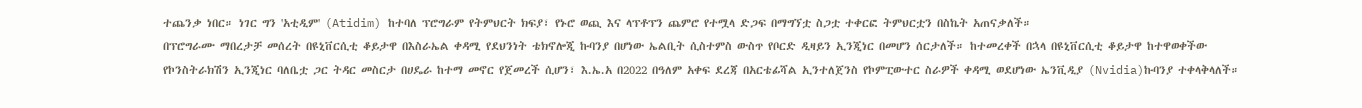ተጨንቃ ነበር። ነገር ግን 'አቲዲም' (Atidim) ከተባለ ፕሮግራም የትምህርት ክፍያ፣ የኑሮ ወጪ እና ላፕቶፕን ጨምሮ የተሟላ ድጋፍ በማግኘቷ ስጋቷ ተቀርፎ ትምህርቷን በስኬት አጠናቃለች።
በፕሮግራሙ ማበረታቻ መሰረት በዩኒቨርሲቲ ቆይታዋ በእስራኤል ቀዳሚ የደህንነት ቴክኖሎጂ ኩባንያ በሆነው ኤልቢት ሲስተምስ ውስጥ የቦርድ ዲዛይን ኢንጂነር በመሆን ሰርታለች። ከተመረቀች በኋላ በዩኒቨርሲቲ ቆይታዋ ከተዋወቀችው የኮንስትራክሽን ኢንጂነር ባለቤቷ ጋር ትዳር መስርታ በሀዴራ ከተማ መኖር የጀመረች ሲሆን፣ እ.ኤ.አ በ2022 በዓለም አቀፍ ደረጃ በአርቴፊሻል ኢንተለጀንስ የኮምፒውተር ስራዎች ቀዳሚ ወደሆነው ኤንቪዲያ (Nvidia)ኩባንያ ተቀላቅላለች።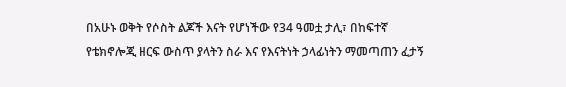በአሁኑ ወቅት የሶስት ልጆች እናት የሆነችው የ34 ዓመቷ ታሊ፣ በከፍተኛ የቴክኖሎጂ ዘርፍ ውስጥ ያላትን ስራ እና የእናትነት ኃላፊነትን ማመጣጠን ፈታኝ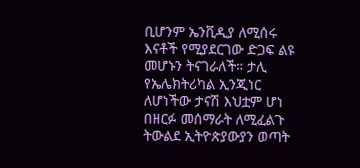ቢሆንም ኤንቪዲያ ለሚሰሩ እናቶች የሚያደርገው ድጋፍ ልዩ መሆኑን ትናገራለች። ታሊ የኤሌክትሪካል ኢንጂነር ለሆነችው ታናሽ እህቷም ሆነ በዘርፉ መሰማራት ለሚፈልጉ ትውልደ ኢትዮጵያውያን ወጣት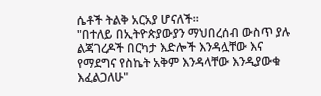ሴቶች ትልቅ አርአያ ሆናለች።
"በተለይ በኢትዮጵያውያን ማህበረሰብ ውስጥ ያሉ ልጃገረዶች በርካታ እድሎች እንዳሏቸው እና የማደግና የስኬት አቅም እንዳላቸው እንዲያውቁ እፈልጋለሁ"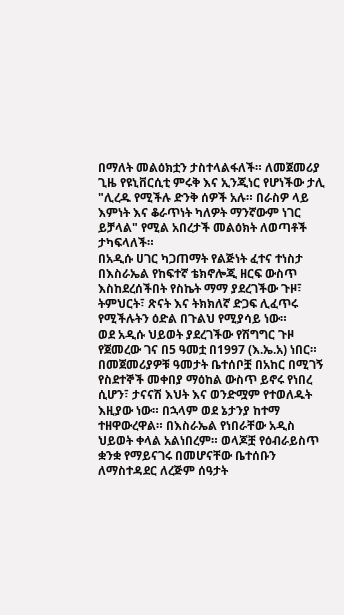በማለት መልዕክቷን ታስተላልፋለች። ለመጀመሪያ ጊዜ የዩኒቨርሲቲ ምሩቅ እና ኢንጂነር የሆነችው ታሊ "ሊረዱ የሚችሉ ድንቅ ሰዎች አሉ። በራስዎ ላይ እምነት እና ቆራጥነት ካለዎት ማንኛውም ነገር ይቻላል" የሚል አበረታች መልዕክት ለወጣቶች ታካፍላለች።
በአዲሱ ሀገር ካጋጠማት የልጅነት ፈተና ተነስታ በእስራኤል የከፍተኛ ቴክኖሎጂ ዘርፍ ውስጥ እስከደረሰችበት የስኬት ማማ ያደረገችው ጉዞ፣ ትምህርት፣ ጽናት እና ትክክለኛ ድጋፍ ሊፈጥሩ የሚችሉትን ዕድል በጉልህ የሚያሳይ ነው።
ወደ አዲሱ ህይወት ያደረገችው የሽግግር ጉዞ የጀመረው ገና በ5 ዓመቷ በ1997 (እ.ኤ.አ) ነበር። በመጀመሪያዎቹ ዓመታት ቤተሰቦቿ በአከር በሚገኝ የስደተኞች መቀበያ ማዕከል ውስጥ ይኖሩ የነበረ ሲሆን፣ ታናናሽ እህት እና ወንድሟም የተወለዱት እዚያው ነው። በኋላም ወደ ኔታንያ ከተማ ተዘዋውረዋል። በእስራኤል የነበራቸው አዲስ ህይወት ቀላል አልነበረም። ወላጆቿ የዕብራይስጥ ቋንቋ የማይናገሩ በመሆናቸው ቤተሰቡን ለማስተዳደር ለረጅም ሰዓታት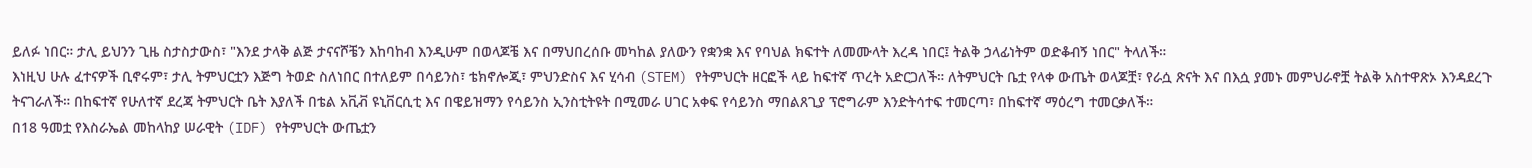ይለፉ ነበር። ታሊ ይህንን ጊዜ ስታስታውስ፣ "እንደ ታላቅ ልጅ ታናናሾቼን እከባከብ እንዲሁም በወላጆቼ እና በማህበረሰቡ መካከል ያለውን የቋንቋ እና የባህል ክፍተት ለመሙላት እረዳ ነበር፤ ትልቅ ኃላፊነትም ወድቆብኝ ነበር" ትላለች።
እነዚህ ሁሉ ፈተናዎች ቢኖሩም፣ ታሊ ትምህርቷን እጅግ ትወድ ስለነበር በተለይም በሳይንስ፣ ቴክኖሎጂ፣ ምህንድስና እና ሂሳብ (STEM) የትምህርት ዘርፎች ላይ ከፍተኛ ጥረት አድርጋለች። ለትምህርት ቤቷ የላቀ ውጤት ወላጆቿ፣ የራሷ ጽናት እና በእሷ ያመኑ መምህራኖቿ ትልቅ አስተዋጽኦ እንዳደረጉ ትናገራለች። በከፍተኛ የሁለተኛ ደረጃ ትምህርት ቤት እያለች በቴል አቪቭ ዩኒቨርሲቲ እና በዌይዝማን የሳይንስ ኢንስቲትዩት በሚመራ ሀገር አቀፍ የሳይንስ ማበልጸጊያ ፕሮግራም እንድትሳተፍ ተመርጣ፣ በከፍተኛ ማዕረግ ተመርቃለች።
በ18 ዓመቷ የእስራኤል መከላከያ ሠራዊት (IDF) የትምህርት ውጤቷን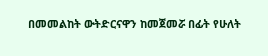በመመልከት ውትድርናዋን ከመጀመሯ በፊት የሁለት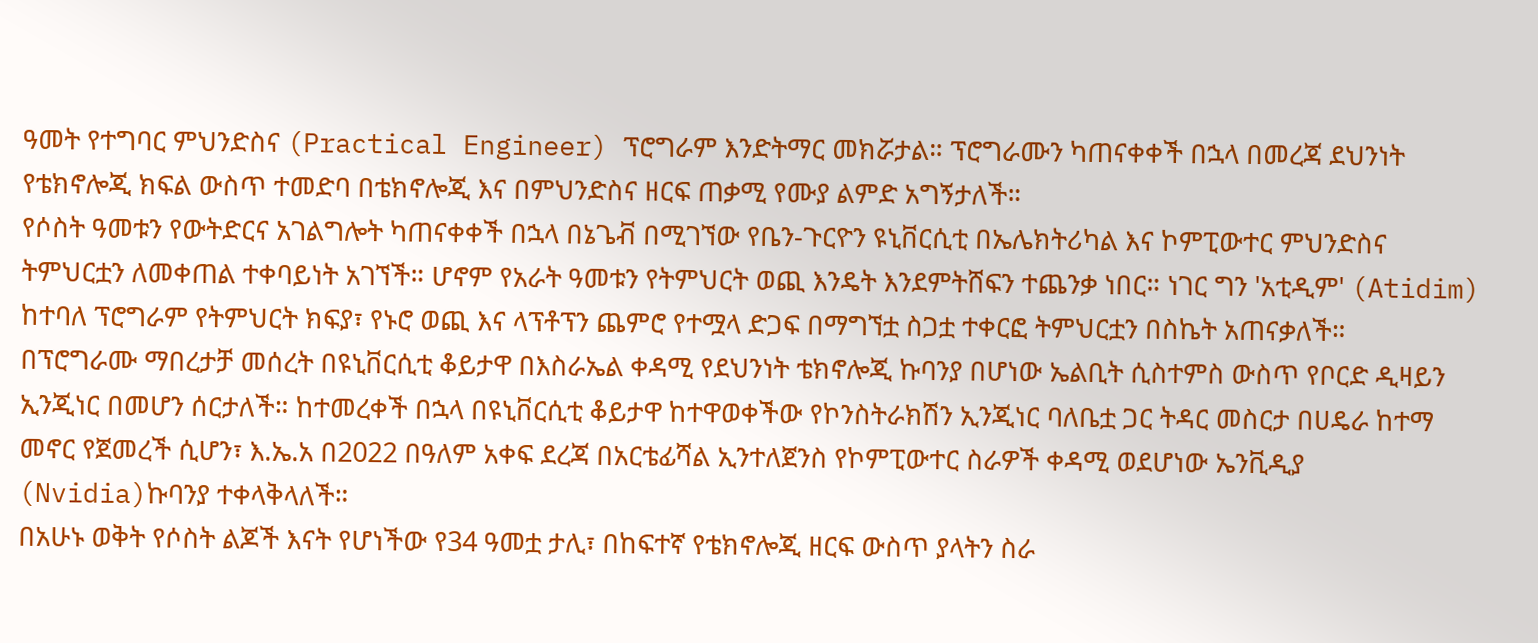ዓመት የተግባር ምህንድስና (Practical Engineer) ፕሮግራም እንድትማር መክሯታል። ፕሮግራሙን ካጠናቀቀች በኋላ በመረጃ ደህንነት የቴክኖሎጂ ክፍል ውስጥ ተመድባ በቴክኖሎጂ እና በምህንድስና ዘርፍ ጠቃሚ የሙያ ልምድ አግኝታለች።
የሶስት ዓመቱን የውትድርና አገልግሎት ካጠናቀቀች በኋላ በኔጌቭ በሚገኘው የቤን-ጉርዮን ዩኒቨርሲቲ በኤሌክትሪካል እና ኮምፒውተር ምህንድስና ትምህርቷን ለመቀጠል ተቀባይነት አገኘች። ሆኖም የአራት ዓመቱን የትምህርት ወጪ እንዴት እንደምትሸፍን ተጨንቃ ነበር። ነገር ግን 'አቲዲም' (Atidim) ከተባለ ፕሮግራም የትምህርት ክፍያ፣ የኑሮ ወጪ እና ላፕቶፕን ጨምሮ የተሟላ ድጋፍ በማግኘቷ ስጋቷ ተቀርፎ ትምህርቷን በስኬት አጠናቃለች።
በፕሮግራሙ ማበረታቻ መሰረት በዩኒቨርሲቲ ቆይታዋ በእስራኤል ቀዳሚ የደህንነት ቴክኖሎጂ ኩባንያ በሆነው ኤልቢት ሲስተምስ ውስጥ የቦርድ ዲዛይን ኢንጂነር በመሆን ሰርታለች። ከተመረቀች በኋላ በዩኒቨርሲቲ ቆይታዋ ከተዋወቀችው የኮንስትራክሽን ኢንጂነር ባለቤቷ ጋር ትዳር መስርታ በሀዴራ ከተማ መኖር የጀመረች ሲሆን፣ እ.ኤ.አ በ2022 በዓለም አቀፍ ደረጃ በአርቴፊሻል ኢንተለጀንስ የኮምፒውተር ስራዎች ቀዳሚ ወደሆነው ኤንቪዲያ (Nvidia)ኩባንያ ተቀላቅላለች።
በአሁኑ ወቅት የሶስት ልጆች እናት የሆነችው የ34 ዓመቷ ታሊ፣ በከፍተኛ የቴክኖሎጂ ዘርፍ ውስጥ ያላትን ስራ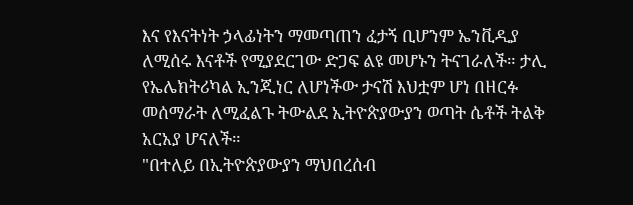እና የእናትነት ኃላፊነትን ማመጣጠን ፈታኝ ቢሆንም ኤንቪዲያ ለሚሰሩ እናቶች የሚያደርገው ድጋፍ ልዩ መሆኑን ትናገራለች። ታሊ የኤሌክትሪካል ኢንጂነር ለሆነችው ታናሽ እህቷም ሆነ በዘርፉ መሰማራት ለሚፈልጉ ትውልደ ኢትዮጵያውያን ወጣት ሴቶች ትልቅ አርአያ ሆናለች።
"በተለይ በኢትዮጵያውያን ማህበረሰብ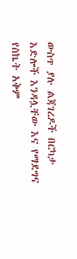ውስጥ ያሉ ልጃገረዶች በርካታ እድሎች እንዳሏቸው እና የማደግና የስኬት አቅም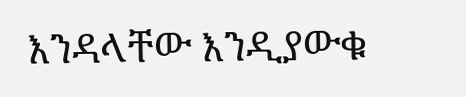እንዳላቸው እንዲያውቁ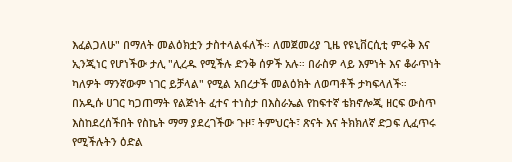እፈልጋለሁ" በማለት መልዕክቷን ታስተላልፋለች። ለመጀመሪያ ጊዜ የዩኒቨርሲቲ ምሩቅ እና ኢንጂነር የሆነችው ታሊ "ሊረዱ የሚችሉ ድንቅ ሰዎች አሉ። በራስዎ ላይ እምነት እና ቆራጥነት ካለዎት ማንኛውም ነገር ይቻላል" የሚል አበረታች መልዕክት ለወጣቶች ታካፍላለች።
በአዲሱ ሀገር ካጋጠማት የልጅነት ፈተና ተነስታ በእስራኤል የከፍተኛ ቴክኖሎጂ ዘርፍ ውስጥ እስከደረሰችበት የስኬት ማማ ያደረገችው ጉዞ፣ ትምህርት፣ ጽናት እና ትክክለኛ ድጋፍ ሊፈጥሩ የሚችሉትን ዕድል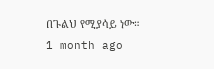በጉልህ የሚያሳይ ነው።
1 month ago